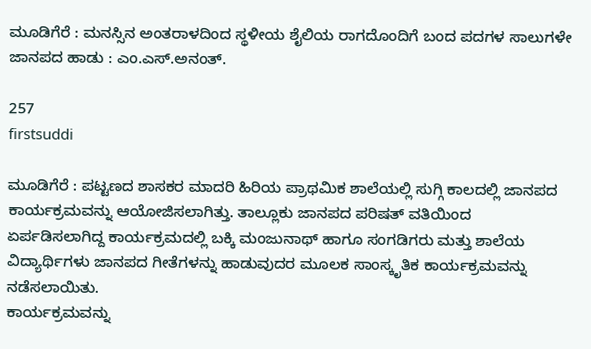ಮೂಡಿಗೆರೆ : ಮನಸ್ಸಿನ ಅಂತರಾಳದಿಂದ ಸ್ಥಳೀಯ ಶೈಲಿಯ ರಾಗದೊಂದಿಗೆ ಬಂದ ಪದಗಳ ಸಾಲುಗಳೇ ಜಾನಪದ ಹಾಡು : ಎಂ.ಎಸ್.ಅನಂತ್.

257
firstsuddi

ಮೂಡಿಗೆರೆ : ಪಟ್ಟಣದ ಶಾಸಕರ ಮಾದರಿ ಹಿರಿಯ ಪ್ರಾಥಮಿಕ ಶಾಲೆಯಲ್ಲಿ ಸುಗ್ಗಿ ಕಾಲದಲ್ಲಿ ಜಾನಪದ ಕಾರ್ಯಕ್ರಮವನ್ನು ಆಯೋಜಿಸಲಾಗಿತ್ತು. ತಾಲ್ಲೂಕು ಜಾನಪದ ಪರಿಷತ್ ವತಿಯಿಂದ ಏರ್ಪಡಿಸಲಾಗಿದ್ದ ಕಾರ್ಯಕ್ರಮದಲ್ಲಿ ಬಕ್ಕಿ ಮಂಜುನಾಥ್ ಹಾಗೂ ಸಂಗಡಿಗರು ಮತ್ತು ಶಾಲೆಯ ವಿದ್ಯಾರ್ಥಿಗಳು ಜಾನಪದ ಗೀತೆಗಳನ್ನು ಹಾಡುವುದರ ಮೂಲಕ ಸಾಂಸ್ಕೃತಿಕ ಕಾರ್ಯಕ್ರಮವನ್ನು ನಡೆಸಲಾಯಿತು.
ಕಾರ್ಯಕ್ರಮವನ್ನು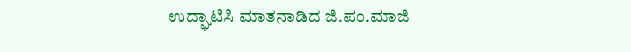ಉದ್ಘಾಟಿಸಿ ಮಾತನಾಡಿದ ಜಿ.ಪಂ.ಮಾಜಿ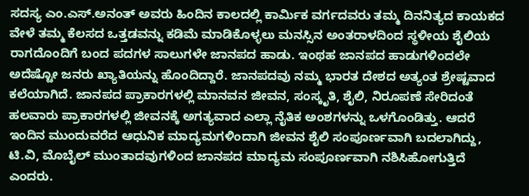ಸದಸ್ಯ ಎಂ.ಎಸ್.ಅನಂತ್ ಅವರು ಹಿಂದಿನ ಕಾಲದಲ್ಲಿ ಕಾರ್ಮಿಕ ವರ್ಗದವರು ತಮ್ಮ ದಿನನಿತ್ಯದ ಕಾಯಕದ ವೇಳೆ ತಮ್ಮ ಕೆಲಸದ ಒತ್ತಡವನ್ನು ಕಡಿಮೆ ಮಾಡಿಕೊಳ್ಳಲು ಮನಸ್ಸಿನ ಅಂತರಾಳದಿಂದ ಸ್ಥಳೀಯ ಶೈಲಿಯ ರಾಗದೊಂದಿಗೆ ಬಂದ ಪದಗಳ ಸಾಲುಗಳೇ ಜಾನಪದ ಹಾಡು. ಇಂಥಹ ಜಾನಪದ ಹಾಡುಗಳಿಂದಲೇ ಅದೆಷ್ಟೋ ಜನರು ಖ್ಯಾತಿಯನ್ನು ಹೊಂದಿದ್ದಾರೆ. ಜಾನಪದವು ನಮ್ಮ ಭಾರತ ದೇಶದ ಅತ್ಯಂತ ಶ್ರೇಷ್ಟವಾದ ಕಲೆಯಾಗಿದೆ. ಜಾನಪದ ಪ್ರಾಕಾರಗಳಲ್ಲಿ ಮಾನವನ ಜೀವನ, ಸಂಸ್ಕೃತಿ, ಶೈಲಿ, ನಿರೂಪಣೆ ಸೇರಿದಂತೆ ಹಲವಾರು ಪ್ರಾಕಾರಗಳಲ್ಲಿ ಜೀವನಕ್ಕೆ ಅಗತ್ಯವಾದ ಎಲ್ಲಾ ನೈತಿಕ ಅಂಶಗಳನ್ನು ಒಳಗೊಂಡಿತ್ತು. ಆದರೆ ಇಂದಿನ ಮುಂದುವರೆದ ಆಧುನಿಕ ಮಾದ್ಯಮಗಳಿಂದಾಗಿ ಜೀವನ ಶೈಲಿ ಸಂಪೂರ್ಣವಾಗಿ ಬದಲಾಗಿದ್ದು, ಟಿ.ವಿ, ಮೊಬೈಲ್ ಮುಂತಾದವುಗಳಿಂದ ಜಾನಪದ ಮಾದ್ಯಮ ಸಂಪೂರ್ಣವಾಗಿ ನಶಿಸಿಹೋಗುತ್ತಿದೆ ಎಂದರು.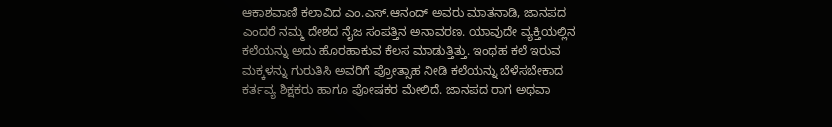ಆಕಾಶವಾಣಿ ಕಲಾವಿದ ಎಂ.ಎಸ್.ಆನಂದ್ ಅವರು ಮಾತನಾಡಿ, ಜಾನಪದ ಎಂದರೆ ನಮ್ಮ ದೇಶದ ನೈಜ ಸಂಪತ್ತಿನ ಅನಾವರಣ. ಯಾವುದೇ ವ್ಯಕ್ತಿಯಲ್ಲಿನ ಕಲೆಯನ್ನು ಅದು ಹೊರಹಾಕುವ ಕೆಲಸ ಮಾಡುತ್ತಿತ್ತು. ಇಂಥಹ ಕಲೆ ಇರುವ ಮಕ್ಕಳನ್ನು ಗುರುತಿಸಿ ಅವರಿಗೆ ಪ್ರೋತ್ಸಾಹ ನೀಡಿ ಕಲೆಯನ್ನು ಬೆಳೆಸಬೇಕಾದ ಕರ್ತವ್ಯ ಶಿಕ್ಷಕರು ಹಾಗೂ ಪೋಷಕರ ಮೇಲಿದೆ. ಜಾನಪದ ರಾಗ ಅಥವಾ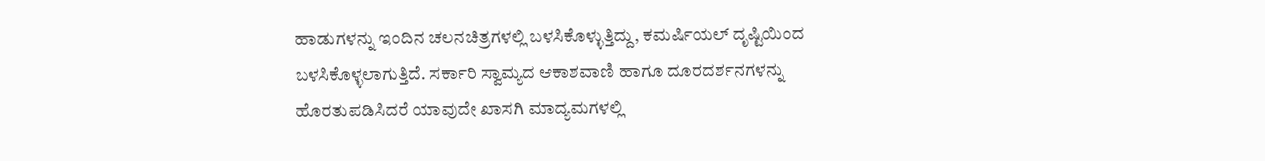ಹಾಡುಗಳನ್ನು ಇಂದಿನ ಚಲನಚಿತ್ರಗಳಲ್ಲಿ ಬಳಸಿಕೊಳ್ಳುತ್ತಿದ್ದು, ಕಮರ್ಷಿಯಲ್ ದೃಷ್ಟಿಯಿಂದ ಬಳಸಿಕೊಳ್ಳಲಾಗುತ್ತಿದೆ. ಸರ್ಕಾರಿ ಸ್ವಾಮ್ಯದ ಆಕಾಶವಾಣಿ ಹಾಗೂ ದೂರದರ್ಶನಗಳನ್ನು ಹೊರತುಪಡಿಸಿದರೆ ಯಾವುದೇ ಖಾಸಗಿ ಮಾದ್ಯಮಗಳಲ್ಲಿ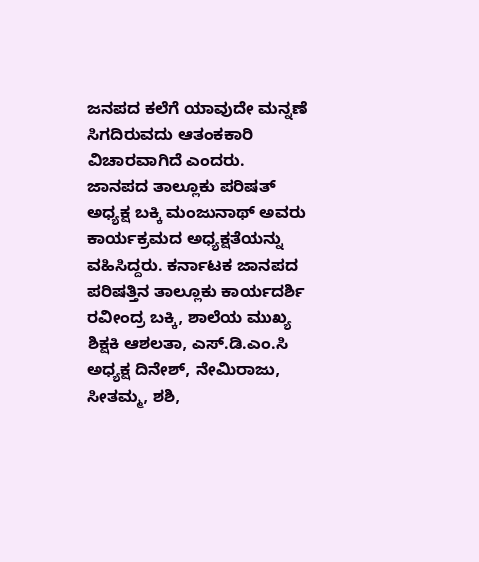ಜನಪದ ಕಲೆಗೆ ಯಾವುದೇ ಮನ್ನಣೆ ಸಿಗದಿರುವದು ಆತಂಕಕಾರಿ ವಿಚಾರವಾಗಿದೆ ಎಂದರು.
ಜಾನಪದ ತಾಲ್ಲೂಕು ಪರಿಷತ್ ಅಧ್ಯಕ್ಷ ಬಕ್ಕಿ ಮಂಜುನಾಥ್ ಅವರು ಕಾರ್ಯಕ್ರಮದ ಅಧ್ಯಕ್ಷತೆಯನ್ನು ವಹಿಸಿದ್ದರು. ಕರ್ನಾಟಕ ಜಾನಪದ ಪರಿಷತ್ತಿನ ತಾಲ್ಲೂಕು ಕಾರ್ಯದರ್ಶಿ ರವೀಂದ್ರ ಬಕ್ಕಿ, ಶಾಲೆಯ ಮುಖ್ಯ ಶಿಕ್ಷಕಿ ಆಶಲತಾ, ಎಸ್.ಡಿ.ಎಂ.ಸಿ ಅಧ್ಯಕ್ಷ ದಿನೇಶ್, ನೇಮಿರಾಜು, ಸೀತಮ್ಮ, ಶಶಿ,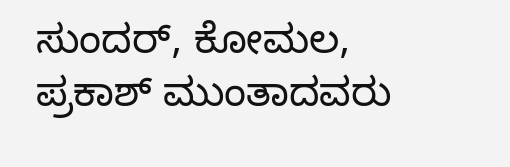ಸುಂದರ್, ಕೋಮಲ, ಪ್ರಕಾಶ್ ಮುಂತಾದವರು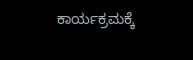ಕಾರ್ಯಕ್ರಮಕ್ಕೆ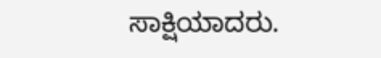ಸಾಕ್ಷಿಯಾದರು.